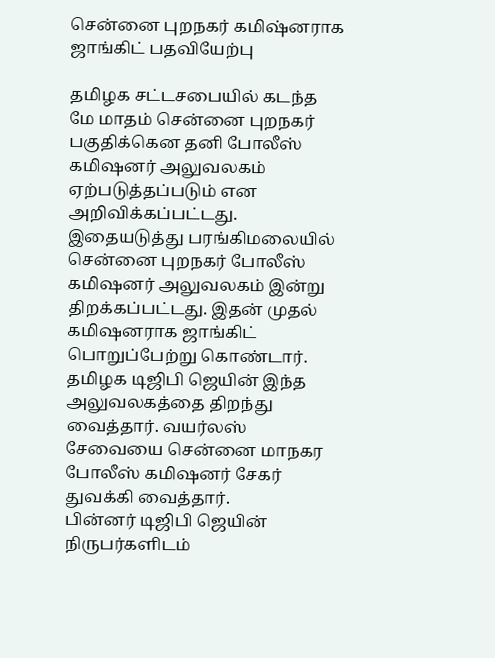சென்னை புறநகர் கமிஷ்னராக ஜாங்கிட் பதவியேற்பு

தமிழக சட்டசபையில் கடந்த மே மாதம் சென்னை புறநகர் பகுதிக்கென தனி போலீஸ் கமிஷனர் அலுவலகம் ஏற்படுத்தப்படும் என அறிவிக்கப்பட்டது.
இதையடுத்து பரங்கிமலையில் சென்னை புறநகர் போலீஸ் கமிஷனர் அலுவலகம் இன்று திறக்கப்பட்டது. இதன் முதல் கமிஷனராக ஜாங்கிட் பொறுப்பேற்று கொண்டார்.
தமிழக டிஜிபி ஜெயின் இந்த அலுவலகத்தை திறந்து வைத்தார். வயர்லஸ் சேவையை சென்னை மாநகர போலீஸ் கமிஷனர் சேகர் துவக்கி வைத்தார்.
பின்னர் டிஜிபி ஜெயின் நிருபர்களிடம்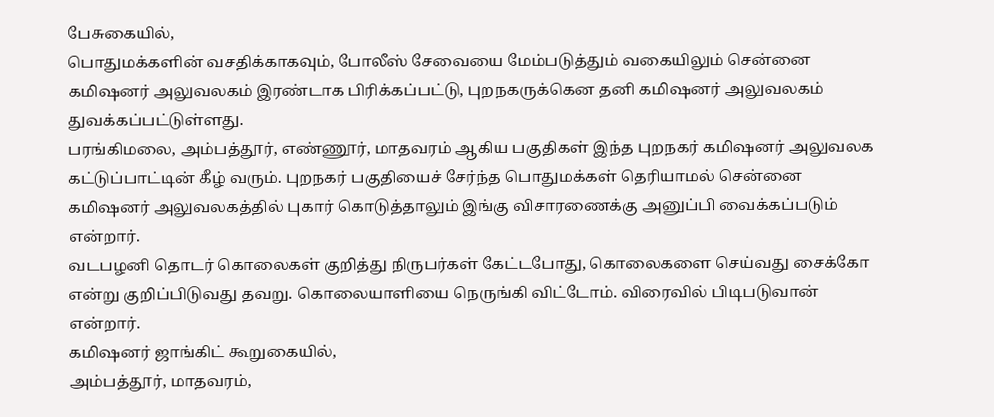பேசுகையில்,
பொதுமக்களின் வசதிக்காகவும், போலீஸ் சேவையை மேம்படுத்தும் வகையிலும் சென்னை கமிஷனர் அலுவலகம் இரண்டாக பிரிக்கப்பட்டு, புறநகருக்கென தனி கமிஷனர் அலுவலகம் துவக்கப்பட்டுள்ளது.
பரங்கிமலை, அம்பத்தூர், எண்ணூர், மாதவரம் ஆகிய பகுதிகள் இந்த புறநகர் கமிஷனர் அலுவலக கட்டுப்பாட்டின் கீழ் வரும். புறநகர் பகுதியைச் சேர்ந்த பொதுமக்கள் தெரியாமல் சென்னை கமிஷனர் அலுவலகத்தில் புகார் கொடுத்தாலும் இங்கு விசாரணைக்கு அனுப்பி வைக்கப்படும் என்றார்.
வடபழனி தொடர் கொலைகள் குறித்து நிருபர்கள் கேட்டபோது, கொலைகளை செய்வது சைக்கோ என்று குறிப்பிடுவது தவறு. கொலையாளியை நெருங்கி விட்டோம். விரைவில் பிடிபடுவான் என்றார்.
கமிஷனர் ஜாங்கிட் கூறுகையில்,
அம்பத்தூர், மாதவரம்,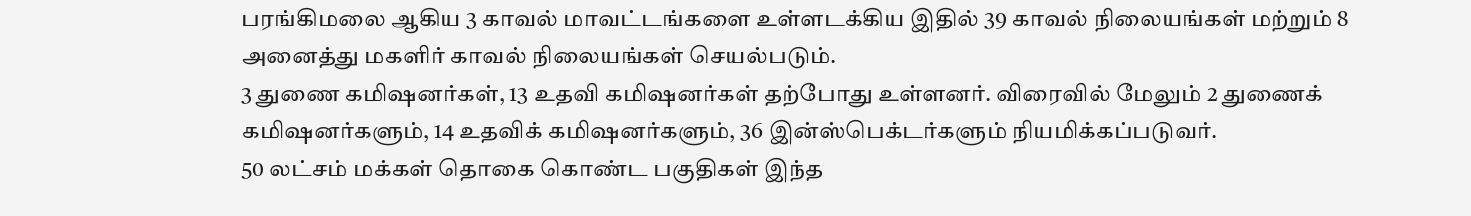பரங்கிமலை ஆகிய 3 காவல் மாவட்டங்களை உள்ளடக்கிய இதில் 39 காவல் நிலையங்கள் மற்றும் 8 அனைத்து மகளிர் காவல் நிலையங்கள் செயல்படும்.
3 துணை கமிஷனர்கள், 13 உதவி கமிஷனர்கள் தற்போது உள்ளனர். விரைவில் மேலும் 2 துணைக் கமிஷனர்களும், 14 உதவிக் கமிஷனர்களும், 36 இன்ஸ்பெக்டர்களும் நியமிக்கப்படுவர்.
50 லட்சம் மக்கள் தொகை கொண்ட பகுதிகள் இந்த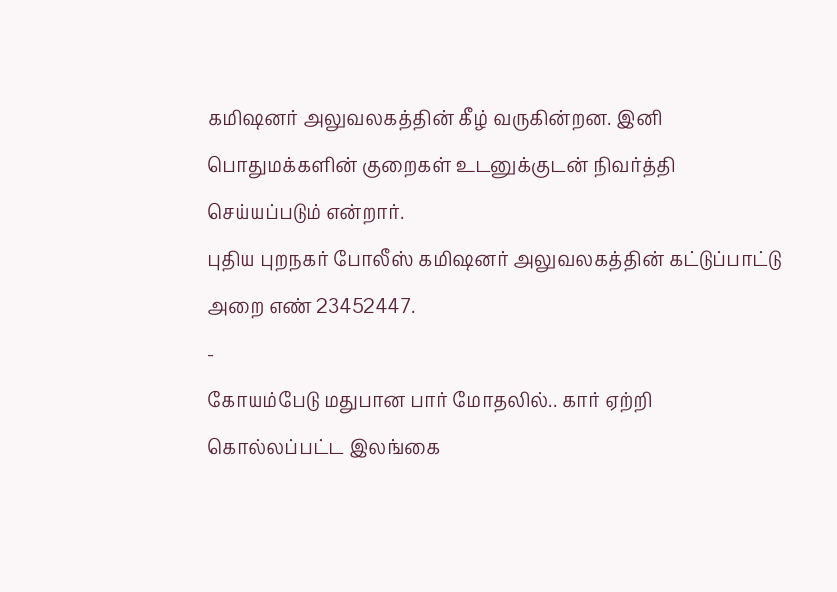கமிஷனர் அலுவலகத்தின் கீழ் வருகின்றன. இனி பொதுமக்களின் குறைகள் உடனுக்குடன் நிவர்த்தி செய்யப்படும் என்றார்.
புதிய புறநகர் போலீஸ் கமிஷனர் அலுவலகத்தின் கட்டுப்பாட்டு அறை எண் 23452447.
-
கோயம்பேடு மதுபான பார் மோதலில்.. கார் ஏற்றி கொல்லப்பட்ட இலங்கை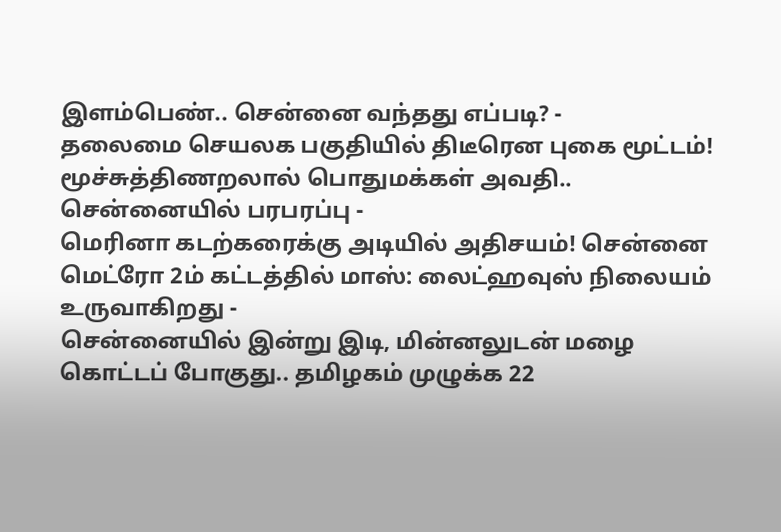இளம்பெண்.. சென்னை வந்தது எப்படி? -
தலைமை செயலக பகுதியில் திடீரென புகை மூட்டம்! மூச்சுத்திணறலால் பொதுமக்கள் அவதி.. சென்னையில் பரபரப்பு -
மெரினா கடற்கரைக்கு அடியில் அதிசயம்! சென்னை மெட்ரோ 2ம் கட்டத்தில் மாஸ்: லைட்ஹவுஸ் நிலையம் உருவாகிறது -
சென்னையில் இன்று இடி, மின்னலுடன் மழை கொட்டப் போகுது.. தமிழகம் முழுக்க 22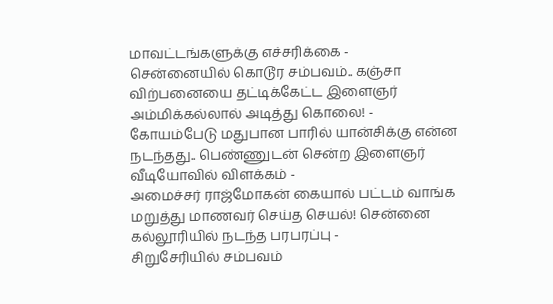மாவட்டங்களுக்கு எச்சரிக்கை -
சென்னையில் கொடூர சம்பவம்.. கஞ்சா விற்பனையை தட்டிக்கேட்ட இளைஞர் அம்மிக்கல்லால் அடித்து கொலை! -
கோயம்பேடு மதுபான பாரில் யான்சிக்கு என்ன நடந்தது.. பெண்ணுடன் சென்ற இளைஞர் வீடியோவில் விளக்கம் -
அமைச்சர் ராஜ்மோகன் கையால் பட்டம் வாங்க மறுத்து மாணவர் செய்த செயல்! சென்னை கல்லூரியில் நடந்த பரபரப்பு -
சிறுசேரியில் சம்பவம்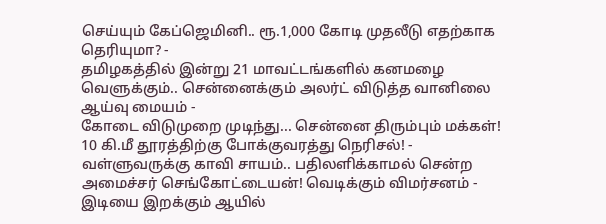செய்யும் கேப்ஜெமினி.. ரூ.1,000 கோடி முதலீடு எதற்காக தெரியுமா? -
தமிழகத்தில் இன்று 21 மாவட்டங்களில் கனமழை வெளுக்கும்.. சென்னைக்கும் அலர்ட் விடுத்த வானிலை ஆய்வு மையம் -
கோடை விடுமுறை முடிந்து... சென்னை திரும்பும் மக்கள்! 10 கி.மீ தூரத்திற்கு போக்குவரத்து நெரிசல்! -
வள்ளுவருக்கு காவி சாயம்.. பதிலளிக்காமல் சென்ற அமைச்சர் செங்கோட்டையன்! வெடிக்கும் விமர்சனம் -
இடியை இறக்கும் ஆயில்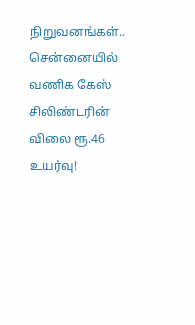நிறுவனங்கள்.. சென்னையில் வணிக கேஸ் சிலிண்டரின் விலை ரூ.46 உயர்வு!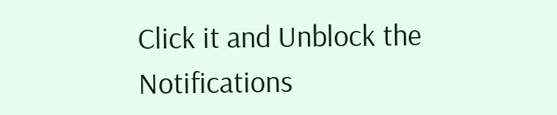Click it and Unblock the Notifications